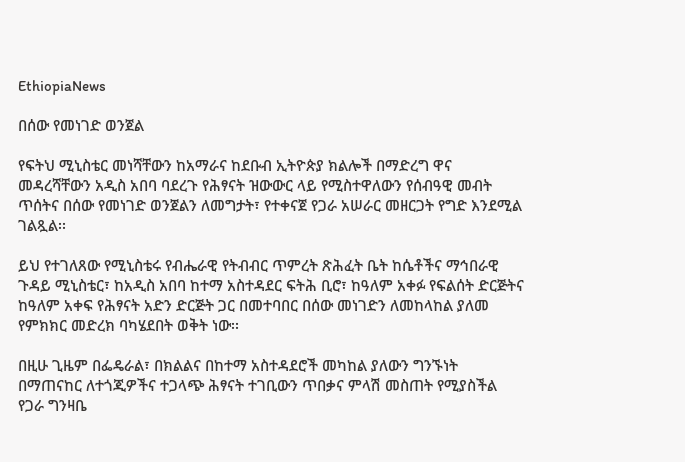EthiopiaNews

በሰው የመነገድ ወንጀል

የፍትህ ሚኒስቴር መነሻቸውን ከአማራና ከደቡብ ኢትዮጵያ ክልሎች በማድረግ ዋና መዳረሻቸውን አዲስ አበባ ባደረጉ የሕፃናት ዝውውር ላይ የሚስተዋለውን የሰብዓዊ መብት ጥሰትና በሰው የመነገድ ወንጀልን ለመግታት፣ የተቀናጀ የጋራ አሠራር መዘርጋት የግድ እንደሚል ገልጿል፡፡

ይህ የተገለጸው የሚኒስቴሩ የብሔራዊ የትብብር ጥምረት ጽሕፈት ቤት ከሴቶችና ማኅበራዊ ጉዳይ ሚኒስቴር፣ ከአዲስ አበባ ከተማ አስተዳደር ፍትሕ ቢሮ፣ ከዓለም አቀፉ የፍልሰት ድርጅትና ከዓለም አቀፍ የሕፃናት አድን ድርጅት ጋር በመተባበር በሰው መነገድን ለመከላከል ያለመ የምክክር መድረክ ባካሄደበት ወቅት ነው፡፡

በዚሁ ጊዜም በፌዴራል፣ በክልልና በከተማ አስተዳደሮች መካከል ያለውን ግንኙነት በማጠናከር ለተጎጂዎችና ተጋላጭ ሕፃናት ተገቢውን ጥበቃና ምላሽ መስጠት የሚያስችል የጋራ ግንዛቤ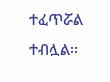ተፈጥሯል ተብሏል፡፡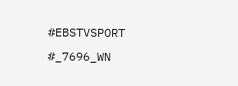#EBSTVSPORT
#_7696_WN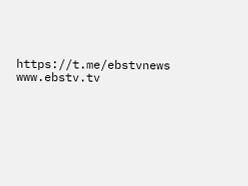https://t.me/ebstvnews
www.ebstv.tv